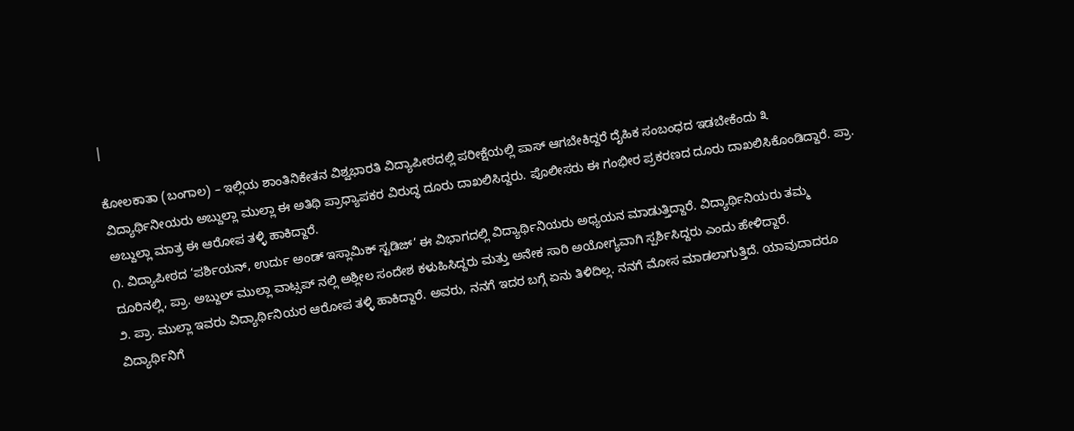|

ಕೋಲಕಾತಾ (ಬಂಗಾಲ) – ಇಲ್ಲಿಯ ಶಾಂತಿನಿಕೇತನ ವಿಶ್ವಭಾರತಿ ವಿದ್ಯಾಪೀಠದಲ್ಲಿ ಪರೀಕ್ಷೆಯಲ್ಲಿ ಪಾಸ್ ಆಗಬೇಕಿದ್ದರೆ ದೈಹಿಕ ಸಂಬಂಧದ ಇಡಬೇಕೆಂದು ೩ ವಿದ್ಯಾರ್ಥಿನೀಯರು ಅಬ್ದುಲ್ಲಾ ಮುಲ್ಲಾ ಈ ಅತಿಥಿ ಪ್ರಾಧ್ಯಾಪಕರ ವಿರುದ್ಧ ದೂರು ದಾಖಲಿಸಿದ್ದರು. ಪೊಲೀಸರು ಈ ಗಂಭೀರ ಪ್ರಕರಣದ ದೂರು ದಾಖಲಿಸಿಕೊಂಡಿದ್ದಾರೆ. ಪ್ರಾ. ಅಬ್ದುಲ್ಲಾ ಮಾತ್ರ ಈ ಆರೋಪ ತಳ್ಳಿ ಹಾಕಿದ್ದಾರೆ.
೧. ವಿದ್ಯಾಪೀಠದ ‘ಪರ್ಶಿಯನ್, ಉರ್ದು ಅಂಡ್ ಇಸ್ಲಾಮಿಕ್ ಸ್ಟಡಿಜ್’ ಈ ವಿಭಾಗದಲ್ಲಿ ವಿದ್ಯಾರ್ಥಿನಿಯರು ಅಧ್ಯಯನ ಮಾಡುತ್ತಿದ್ದಾರೆ. ವಿದ್ಯಾರ್ಥಿನಿಯರು ತಮ್ಮ ದೂರಿನಲ್ಲಿ, ಪ್ರಾ. ಅಬ್ದುಲ್ ಮುಲ್ಲಾ ವಾಟ್ಸಪ್ ನಲ್ಲಿ ಅಶ್ಲೀಲ ಸಂದೇಶ ಕಳುಹಿಸಿದ್ದರು ಮತ್ತು ಅನೇಕ ಸಾರಿ ಅಯೋಗ್ಯವಾಗಿ ಸ್ಪರ್ಶಿಸಿದ್ದರು ಎಂದು ಹೇಳಿದ್ದಾರೆ.
೨. ಪ್ರಾ. ಮುಲ್ಲಾ ಇವರು ವಿದ್ಯಾರ್ಥಿನಿಯರ ಆರೋಪ ತಳ್ಳಿ ಹಾಕಿದ್ದಾರೆ. ಅವರು, ನನಗೆ ಇದರ ಬಗ್ಗೆ ಏನು ತಿಳಿದಿಲ್ಲ. ನನಗೆ ಮೋಸ ಮಾಡಲಾಗುತ್ತಿದೆ. ಯಾವುದಾದರೂ ವಿದ್ಯಾರ್ಥಿನಿಗೆ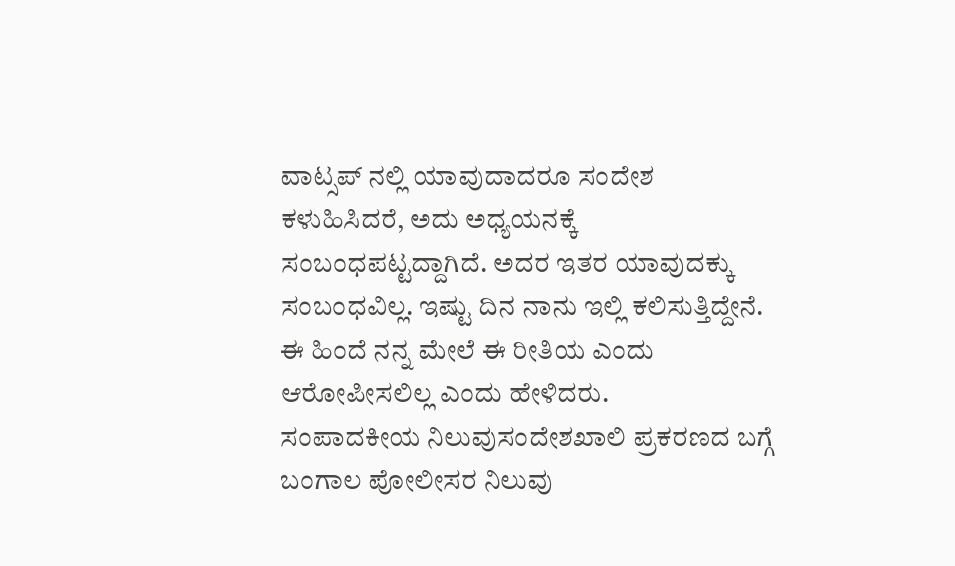ವಾಟ್ಸಪ್ ನಲ್ಲಿ ಯಾವುದಾದರೂ ಸಂದೇಶ ಕಳುಹಿಸಿದರೆ, ಅದು ಅಧ್ಯಯನಕ್ಕೆ ಸಂಬಂಧಪಟ್ಟದ್ದಾಗಿದೆ. ಅದರ ಇತರ ಯಾವುದಕ್ಕು ಸಂಬಂಧವಿಲ್ಲ. ಇಷ್ಟು ದಿನ ನಾನು ಇಲ್ಲಿ ಕಲಿಸುತ್ತಿದ್ದೇನೆ. ಈ ಹಿಂದೆ ನನ್ನ ಮೇಲೆ ಈ ರೀತಿಯ ಎಂದು ಆರೋಪೀಸಲಿಲ್ಲ ಎಂದು ಹೇಳಿದರು.
ಸಂಪಾದಕೀಯ ನಿಲುವುಸಂದೇಶಖಾಲಿ ಪ್ರಕರಣದ ಬಗ್ಗೆ ಬಂಗಾಲ ಪೋಲೀಸರ ನಿಲುವು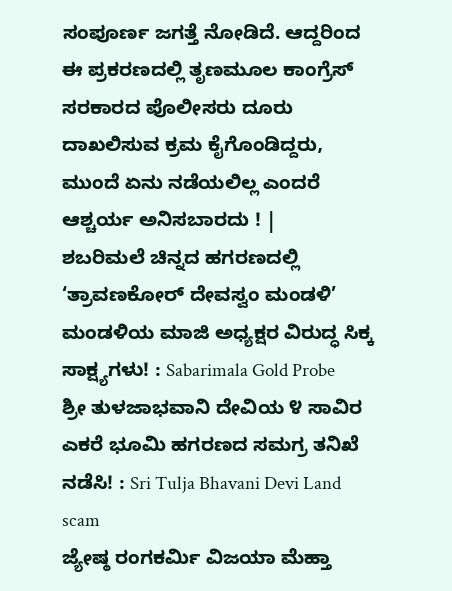ಸಂಪೂರ್ಣ ಜಗತ್ತೆ ನೋಡಿದೆ. ಆದ್ದರಿಂದ ಈ ಪ್ರಕರಣದಲ್ಲಿ ತೃಣಮೂಲ ಕಾಂಗ್ರೆಸ್ ಸರಕಾರದ ಪೊಲೀಸರು ದೂರು ದಾಖಲಿಸುವ ಕ್ರಮ ಕೈಗೊಂಡಿದ್ದರು, ಮುಂದೆ ಏನು ನಡೆಯಲಿಲ್ಲ ಎಂದರೆ ಆಶ್ಚರ್ಯ ಅನಿಸಬಾರದು ! |
ಶಬರಿಮಲೆ ಚಿನ್ನದ ಹಗರಣದಲ್ಲಿ ‘ತ್ರಾವಣಕೋರ್ ದೇವಸ್ವಂ ಮಂಡಳಿ’ ಮಂಡಳಿಯ ಮಾಜಿ ಅಧ್ಯಕ್ಷರ ವಿರುದ್ಧ ಸಿಕ್ಕ ಸಾಕ್ಷ್ಯಗಳು! : Sabarimala Gold Probe
ಶ್ರೀ ತುಳಜಾಭವಾನಿ ದೇವಿಯ ೪ ಸಾವಿರ ಎಕರೆ ಭೂಮಿ ಹಗರಣದ ಸಮಗ್ರ ತನಿಖೆ ನಡೆಸಿ! : Sri Tulja Bhavani Devi Land scam
ಜ್ಯೇಷ್ಠ ರಂಗಕರ್ಮಿ ವಿಜಯಾ ಮೆಹ್ತಾ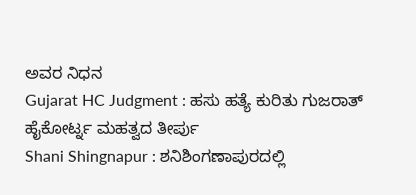ಅವರ ನಿಧನ
Gujarat HC Judgment : ಹಸು ಹತ್ಯೆ ಕುರಿತು ಗುಜರಾತ್ ಹೈಕೋರ್ಟ್ನ ಮಹತ್ವದ ತೀರ್ಪು
Shani Shingnapur : ಶನಿಶಿಂಗಣಾಪುರದಲ್ಲಿ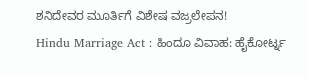ಶನಿದೇವರ ಮೂರ್ತಿಗೆ ವಿಶೇಷ ವಜ್ರಲೇಪನ!
Hindu Marriage Act : ಹಿಂದೂ ವಿವಾಹ: ಹೈಕೋರ್ಟ್ನ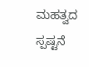ಮಹತ್ವದ ಸ್ಪಷ್ಟನೆ